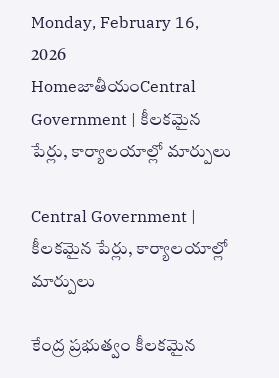Monday, February 16, 2026
HomeజాతీయంCentral Government | కీలకమైన పేర్లు, కార్యాలయాల్లో మార్పులు

Central Government | కీలకమైన పేర్లు, కార్యాలయాల్లో మార్పులు

కేంద్ర ప్రభుత్వం కీలకమైన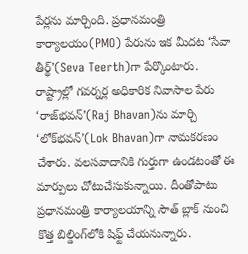పేర్లను మార్చింది. ప్రధానమంత్రి కార్యాలయం(PMO) పేరును ఇక మీదట ‘సేవా తీర్థ్’(Seva Teerth)గా పేర్కొంటారు. రాష్ట్రాల్లో గవర్నర్ల అధికారిక నివాసాల పేరు ‘రాజ్‌భవన్’(Raj Bhavan)ను మార్చి ‘లోక్‌భవన్’(Lok Bhavan)గా నామకరణం చేశారు. వలసవాదానికి గుర్తుగా ఉండటంతో ఈ మార్పులు చోటుచేసుకున్నాయి. దీంతోపాటు ప్రధానమంత్రి కార్యాలయాన్ని సౌత్ బ్లాక్ నుంచి కొత్త బిల్డింగ్‌లోకి షిఫ్ట్ చేయనున్నారు.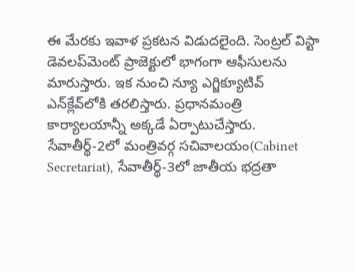ఈ మేరకు ఇవాళ ప్రకటన విడుదలైంది. సెంట్రల్ విస్టా డెవలప్‌మెంట్ ప్రాజెక్టులో భాగంగా ఆఫీసులను మారుస్తారు. ఇక నుంచి న్యూ ఎగ్జిక్యూటివ్ ఎన్‌క్లేవ్‌లోకి తరలిస్తారు. ప్రధానమంత్రి కార్యాలయాన్నీ అక్కడే ఏర్పాటుచేస్తారు. సేవాతీర్థ్-2లో మంత్రివర్గ సచివాలయం(Cabinet Secretariat), సేవాతీర్థ్-3లో జాతీయ భద్రతా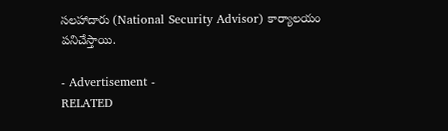సలహాదారు (National Security Advisor) కార్యాలయం పనిచేస్తాయి.

- Advertisement -
RELATED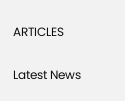ARTICLES

Latest News